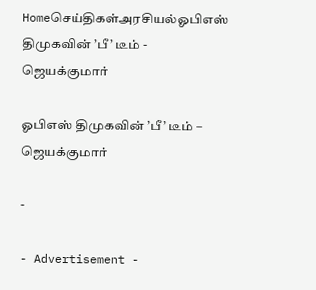Homeசெய்திகள்அரசியல்ஓபிஎஸ் திமுகவின் ’பீ’ டீம் - ஜெயக்குமார்

ஓபிஎஸ் திமுகவின் ’பீ’ டீம் – ஜெயக்குமார்

-

- Advertisement -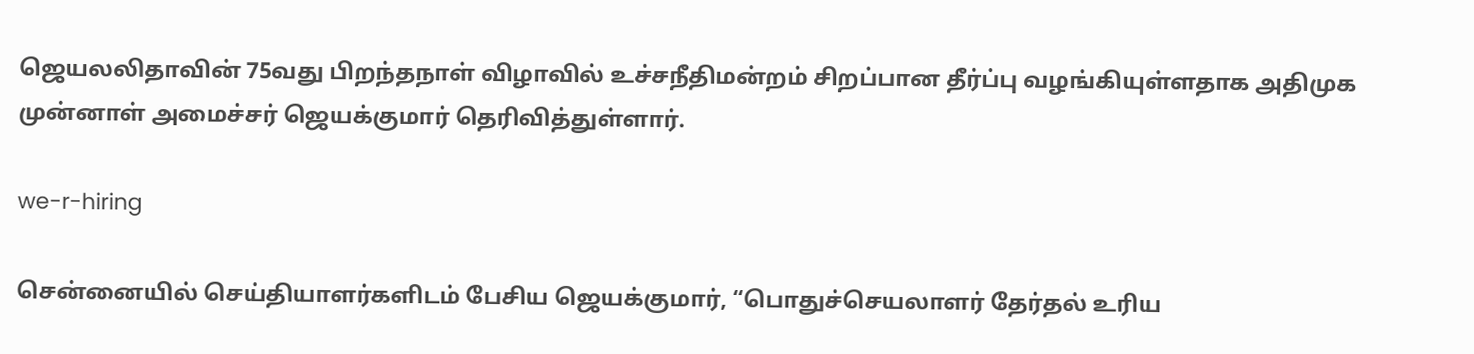ஜெயலலிதாவின் 75வது பிறந்தநாள் விழாவில் உச்சநீதிமன்றம் சிறப்பான தீர்ப்பு வழங்கியுள்ளதாக அதிமுக முன்னாள் அமைச்சர் ஜெயக்குமார் தெரிவித்துள்ளார்.

we-r-hiring

சென்னையில் செய்தியாளர்களிடம் பேசிய ஜெயக்குமார், “பொதுச்செயலாளர் தேர்தல் உரிய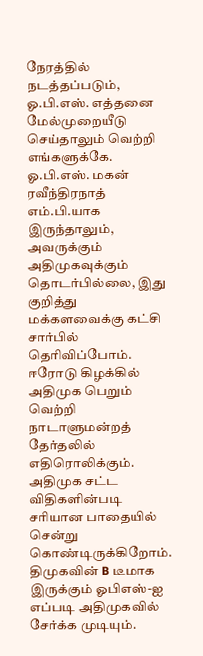நேரத்தில் நடத்தப்படும், ஓ.பி.எஸ். எத்தனை மேல்முறையீடு செய்தாலும் வெற்றி எங்களுக்கே. ஓ.பி.எஸ். மகன் ரவீந்திரநாத் எம்.பி.யாக இருந்தாலும், அவருக்கும் அதிமுகவுக்கும் தொடர்பில்லை, இது குறித்து மக்களவைக்கு கட்சி சார்பில் தெரிவிப்போம். ஈரோடு கிழக்கில் அதிமுக பெறும் வெற்றி நாடாளுமன்றத் தேர்தலில் எதிரொலிக்கும். அதிமுக சட்ட விதிகளின்படி சரியான பாதையில் சென்று கொண்டிருக்கிறோம். திமுகவின் B டீமாக இருக்கும் ஓபிஎஸ்-ஐ எப்படி அதிமுகவில் சேர்க்க முடியும்.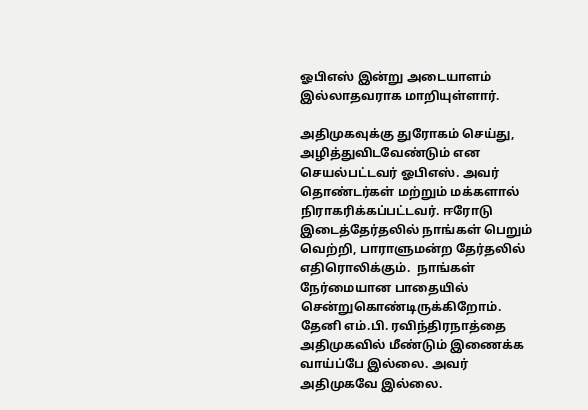ஓபிஎஸ் இன்று அடையாளம் இல்லாதவராக மாறியுள்ளார்.

அதிமுகவுக்கு துரோகம் செய்து, அழித்துவிடவேண்டும் என செயல்பட்டவர் ஓபிஎஸ். அவர் தொண்டர்கள் மற்றும் மக்களால் நிராகரிக்கப்பட்டவர். ஈரோடு இடைத்தேர்தலில் நாங்கள் பெறும் வெற்றி, பாராளுமன்ற தேர்தலில் எதிரொலிக்கும்.  நாங்கள் நேர்மையான பாதையில் சென்றுகொண்டிருக்கிறோம். தேனி எம்.பி. ரவிந்திரநாத்தை அதிமுகவில் மீண்டும் இணைக்க வாய்ப்பே இல்லை. அவர் அதிமுகவே இல்லை.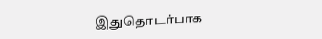இதுதொடர்பாக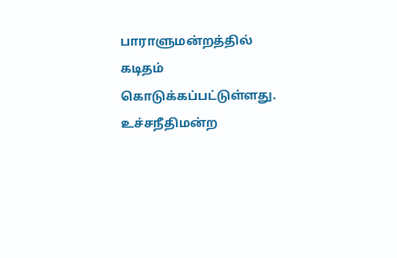பாராளுமன்றத்தில் கடிதம் கொடுக்கப்பட்டுள்ளது.  உச்சநீதிமன்ற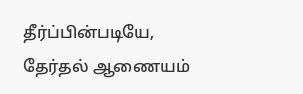தீர்ப்பின்படியே, தேர்தல் ஆணையம்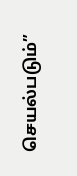செயல்படும்”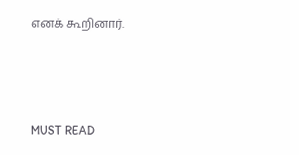எனக் கூறினார்.



MUST READ